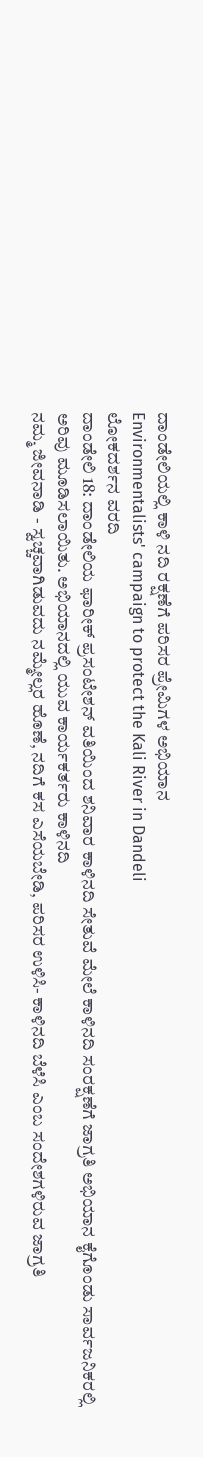ದಾಂಡೇಲಿಯಲ್ಲಿ ಕಾಳಿ ನದಿ ರಕ್ಷಣೆಗೆ ಪರಿಸರ ಪ್ರೇಮಿಗಳ ಅಭಿಯಾನ
Environmentalists' campaign to protect the Kali River in Dandeli
ಲೋಕದರ್ಶನ ವರದಿ
ದಾಂಡೇಲಿ 18: ದಾಂಡೇಲಿಯ ಫಾರೀಕ್ ಪ್ರಸಂಟೇಶನ್ ವತಿಯಿಂದ ಶನಿವಾರ ಕಾಳಿನದಿ ಸೇತುವೆ ಮೇಲೆ ಕಾಳಿನದಿ ಸಂರಕ್ಷಣೆಗೆ ಜಾಗ್ರತಿ ಅಭಿಯಾನ ಕೈಗೊಂಡು ಸಾರ್ವಜನಿಕರಲ್ಲಿ ಅರಿವು ಮೂಡಿಸಲಾಯಿತು. ಅಭಿಯಾನದಲ್ಲಿ ಯುವ ಕಾರ್ಯಕರ್ತರು ಕಾಳಿನದಿ
ನಮ್ಮ ಜೀವನಾಡಿ - ಸ್ವಚ್ಚವಾಗಿಡುವದು ನಮ್ಮೇಲ್ಲರ ಹೊಣೆ, ನದಿಗೆ ಕಸ ಎಸೆಯಬೇಡಿ, ಪರಿಸರ ಉಳಿಸಿ- ಕಾಳಿನದಿ ಬೆಳೆಸಿ ಎಂಬ ಸಂದೇಶಗಳಿರುವ ಜಾಗ್ರತಿ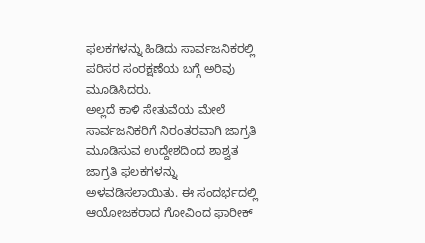ಫಲಕಗಳನ್ನು ಹಿಡಿದು ಸಾರ್ವಜನಿಕರಲ್ಲಿ ಪರಿಸರ ಸಂರಕ್ಷಣೆಯ ಬಗ್ಗೆ ಅರಿವು ಮೂಡಿಸಿದರು.
ಅಲ್ಲದೆ ಕಾಳಿ ಸೇತುವೆಯ ಮೇಲೆ ಸಾರ್ವಜನಿಕರಿಗೆ ನಿರಂತರವಾಗಿ ಜಾಗ್ರತಿ ಮೂಡಿಸುವ ಉದ್ದೇಶದಿಂದ ಶಾಶ್ವತ ಜಾಗ್ರತಿ ಫಲಕಗಳನ್ನು ಅಳವಡಿಸಲಾಯಿತು. ಈ ಸಂದರ್ಭದಲ್ಲಿ ಆಯೋಜಕರಾದ ಗೋವಿಂದ ಫಾರೀಕ್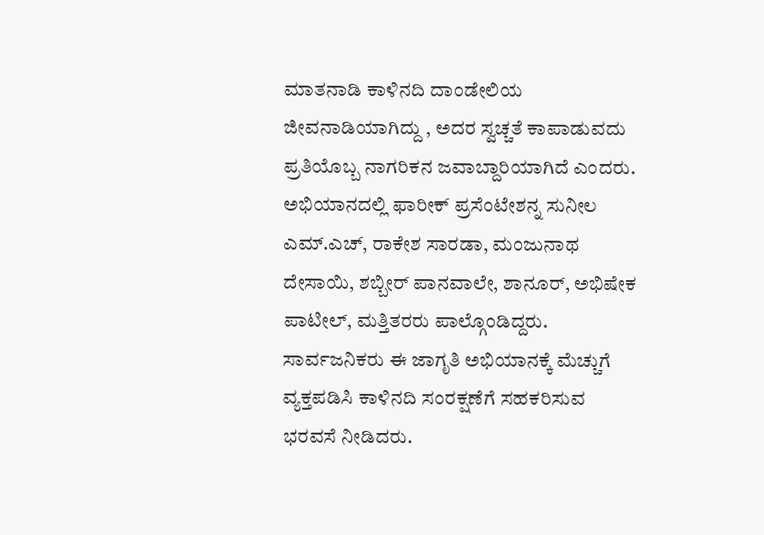ಮಾತನಾಡಿ ಕಾಳಿನದಿ ದಾಂಡೇಲಿಯ ಜೀವನಾಡಿಯಾಗಿದ್ದು , ಅದರ ಸ್ವಚ್ಚತೆ ಕಾಪಾಡುವದು ಪ್ರತಿಯೊಬ್ಬ ನಾಗರಿಕನ ಜವಾಬ್ದಾರಿಯಾಗಿದೆ ಎಂದರು.
ಅಭಿಯಾನದಲ್ಲಿ ಫಾರೀಕ್ ಪ್ರಸೆಂಟೇಶನ್ನ ಸುನೀಲ ಎಮ್.ಎಚ್, ರಾಕೇಶ ಸಾರಡಾ, ಮಂಜುನಾಥ ದೇಸಾಯಿ, ಶಬ್ಬೀರ್ ಪಾನವಾಲೇ, ಶಾನೂರ್, ಅಭಿಷೇಕ ಪಾಟೀಲ್, ಮತ್ತಿತರರು ಪಾಲ್ಗೊಂಡಿದ್ದರು. ಸಾರ್ವಜನಿಕರು ಈ ಜಾಗೃತಿ ಅಭಿಯಾನಕ್ಕೆ ಮೆಚ್ಚುಗೆ ವ್ಯಕ್ತಪಡಿಸಿ ಕಾಳಿನದಿ ಸಂರಕ್ಷಣೆಗೆ ಸಹಕರಿಸುವ ಭರವಸೆ ನೀಡಿದರು.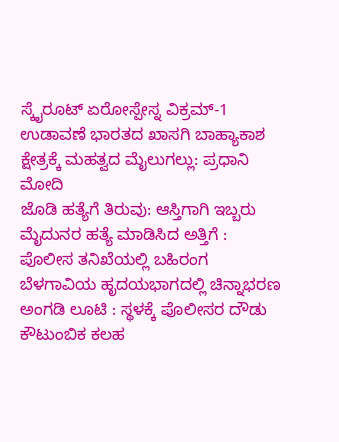ಸ್ಕೈರೂಟ್ ಏರೋಸ್ಪೇಸ್ನ ವಿಕ್ರಮ್-1 ಉಡಾವಣೆ ಭಾರತದ ಖಾಸಗಿ ಬಾಹ್ಯಾಕಾಶ ಕ್ಷೇತ್ರಕ್ಕೆ ಮಹತ್ವದ ಮೈಲುಗಲ್ಲು: ಪ್ರಧಾನಿ ಮೋದಿ
ಜೊಡಿ ಹತ್ಯೆಗೆ ತಿರುವು: ಆಸ್ತಿಗಾಗಿ ಇಬ್ಬರು ಮೈದುನರ ಹತ್ಯೆ ಮಾಡಿಸಿದ ಅತ್ತಿಗೆ : ಪೊಲೀಸ ತನಿಖೆಯಲ್ಲಿ ಬಹಿರಂಗ
ಬೆಳಗಾವಿಯ ಹೃದಯಭಾಗದಲ್ಲಿ ಚಿನ್ನಾಭರಣ ಅಂಗಡಿ ಲೂಟಿ : ಸ್ಥಳಕ್ಕೆ ಪೊಲೀಸರ ದೌಡು
ಕೌಟುಂಬಿಕ ಕಲಹ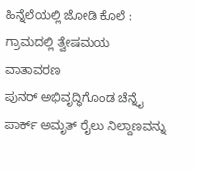ಹಿನ್ನೆಲೆಯಲ್ಲಿ ಜೋಡಿ ಕೊಲೆ : ಗ್ರಾಮದಲ್ಲಿ ತ್ವೇಷಮಯ ವಾತಾವರಣ
ಪುನರ್ ಅಭಿವೃದ್ಧಿಗೊಂಡ ಚೆನ್ನೈ ಪಾರ್ಕ್ ಅಮೃತ್ ರೈಲು ನಿಲ್ದಾಣವನ್ನು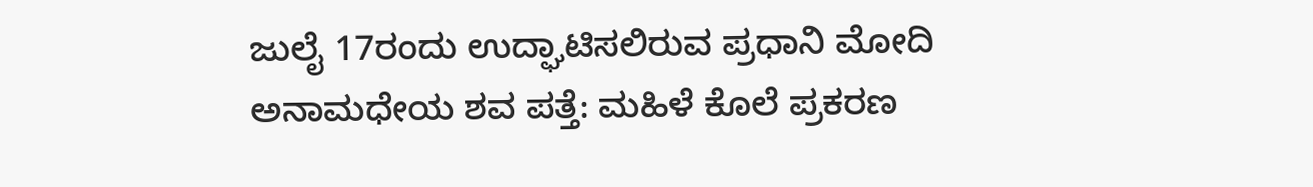ಜುಲೈ 17ರಂದು ಉದ್ಘಾಟಿಸಲಿರುವ ಪ್ರಧಾನಿ ಮೋದಿ
ಅನಾಮಧೇಯ ಶವ ಪತ್ತೆ: ಮಹಿಳೆ ಕೊಲೆ ಪ್ರಕರಣ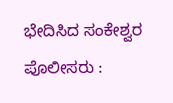ಭೇದಿಸಿದ ಸಂಕೇಶ್ವರ ಪೊಲೀಸರು :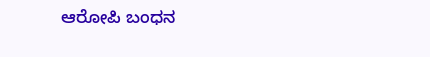ಆರೋಪಿ ಬಂಧನ